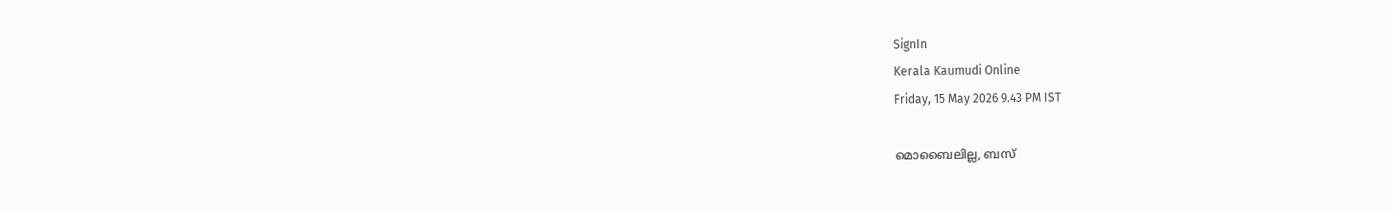SignIn
Kerala Kaumudi Online
Friday, 15 May 2026 9.43 PM IST

മൊബൈലില്ല, ബസ്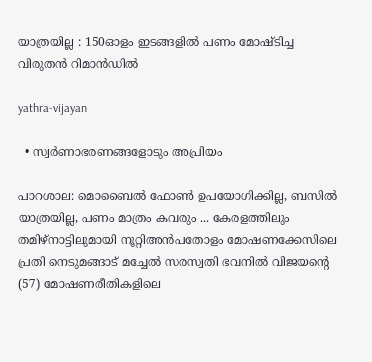യാത്രയില്ല : 150ഓളം ഇടങ്ങളിൽ പണം മോഷ്ടിച്ച വിരുതൻ റിമാൻഡിൽ

yathra-vijayan

  • സ്വർണാഭരണങ്ങളോടും അപ്രിയം

പാറശാല: മൊബൈൽ ഫോൺ ഉപയോഗിക്കില്ല, ബസിൽ യാത്രയില്ല, പണം മാത്രം കവരും ... കേരളത്തിലും തമിഴ്‌നാട്ടിലുമായി നൂറ്റിഅൻപതോളം മോഷണക്കേസിലെ പ്രതി നെടുമങ്ങാട് മച്ചേൽ സരസ്വതി ഭവനിൽ വിജയന്റെ (57) മോഷണരീതികളിലെ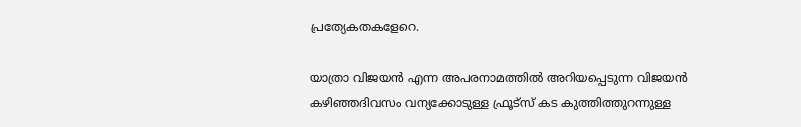പ്രത്യേകതകളേറെ.

യാത്രാ വിജയൻ എന്ന അപരനാമത്തിൽ അറിയപ്പെടുന്ന വിജയൻ കഴിഞ്ഞദിവസം വന്യക്കോടുള്ള ഫ്രൂട്‌സ് കട കുത്തിത്തുറന്നുള്ള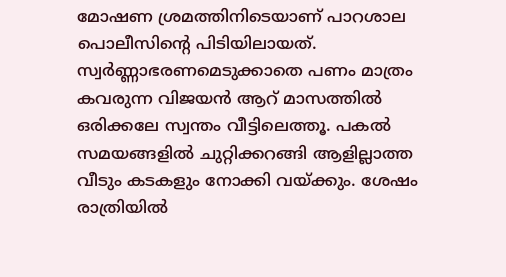മോഷണ ശ്രമത്തിനിടെയാണ് പാറശാല പൊലീസിന്റെ പിടിയിലായത്. സ്വർണ്ണാഭരണമെടുക്കാതെ പണം മാത്രം കവരുന്ന വിജയൻ ആറ് മാസത്തിൽ ഒരിക്കലേ സ്വന്തം വീട്ടിലെത്തൂ. പകൽ സമയങ്ങളിൽ ചുറ്റിക്കറങ്ങി ആളില്ലാത്ത വീടും കടകളും നോക്കി വയ്ക്കും. ശേഷം രാത്രിയിൽ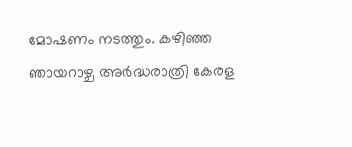മോഷണം നടത്തും. കഴിഞ്ഞ ഞായറാഴ്ച അർദ്ധരാത്രി കേരള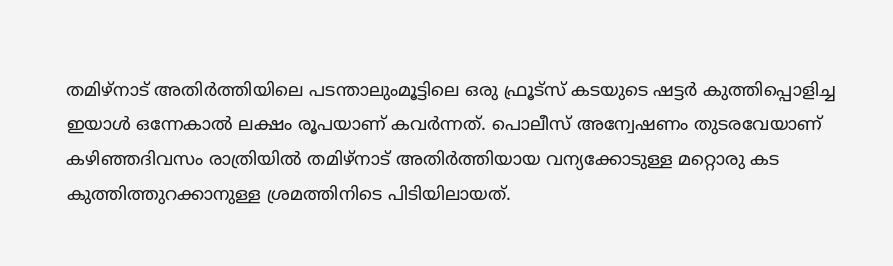തമിഴ്‌നാട് അതിർത്തിയിലെ പടന്താലുംമൂട്ടിലെ ഒരു ഫ്രൂട്‌സ് കടയുടെ ഷട്ടർ കുത്തിപ്പൊളിച്ച ഇയാൾ ഒന്നേകാൽ ലക്ഷം രൂപയാണ് കവർന്നത്. പൊലീസ് അന്വേഷണം തുടരവേയാണ് കഴിഞ്ഞദിവസം രാത്രിയിൽ തമിഴ്‌നാട് അതിർത്തിയായ വന്യക്കോടുള്ള മറ്റൊരു കട കുത്തിത്തുറക്കാനുള്ള ശ്രമത്തിനിടെ പിടിയിലായത്.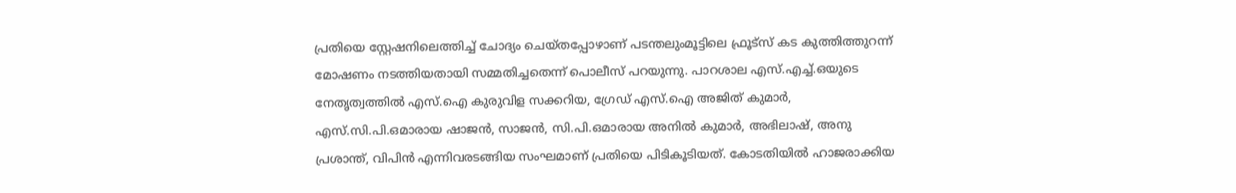പ്രതിയെ സ്റ്റേഷനിലെത്തിച്ച് ചോദ്യം ചെയ്തപ്പോഴാണ് പടന്തലുംമൂട്ടിലെ ഫ്രൂട്‌സ് കട കുത്തിത്തുറന്ന് മോഷണം നടത്തിയതായി സമ്മതിച്ചതെന്ന് പൊലീസ് പറയുന്നു. പാറശാല എസ്.എച്ച്.ഒയുടെ നേതൃത്വത്തിൽ എസ്.ഐ കുരുവിള സക്കറിയ, ഗ്രേഡ് എസ്.ഐ അജിത് കുമാർ, എസ്.സി.പി.ഒമാരായ ഷാജൻ, സാജൻ, സി.പി.ഒമാരായ അനിൽ കുമാർ, അഭിലാഷ്, അനു പ്രശാന്ത്, വിപിൻ എന്നിവരടങ്ങിയ സംഘമാണ് പ്രതിയെ പിടികൂടിയത്. കോടതിയിൽ ഹാജരാക്കിയ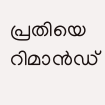പ്രതിയെ റിമാൻഡ്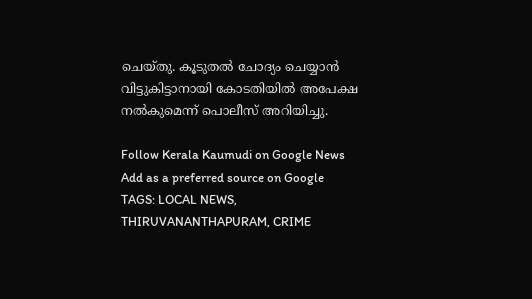ചെയ്തു. കൂടുതൽ ചോദ്യം ചെയ്യാൻ വിട്ടുകിട്ടാനായി കോടതിയിൽ അപേക്ഷ നൽകുമെന്ന് പൊലീസ് അറിയിച്ചു.

Follow Kerala Kaumudi on Google News Add as a preferred source on Google
TAGS: LOCAL NEWS, THIRUVANANTHAPURAM, CRIME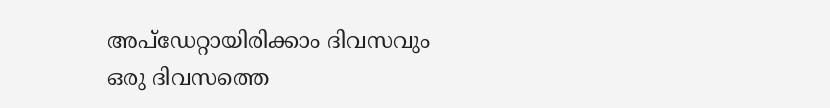അപ്ഡേറ്റായിരിക്കാം ദിവസവും
ഒരു ദിവസത്തെ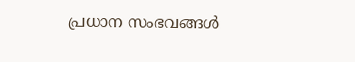പ്രധാന സംഭവങ്ങൾ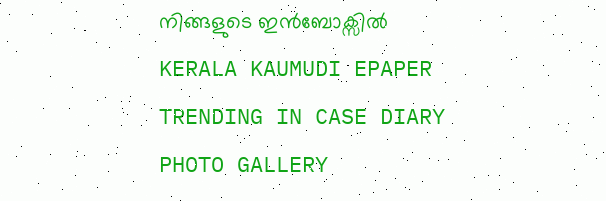നിങ്ങളുടെ ഇൻബോക്സിൽ
KERALA KAUMUDI EPAPER
TRENDING IN CASE DIARY
PHOTO GALLERY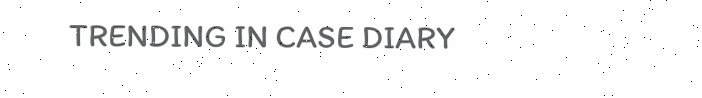TRENDING IN CASE DIARY